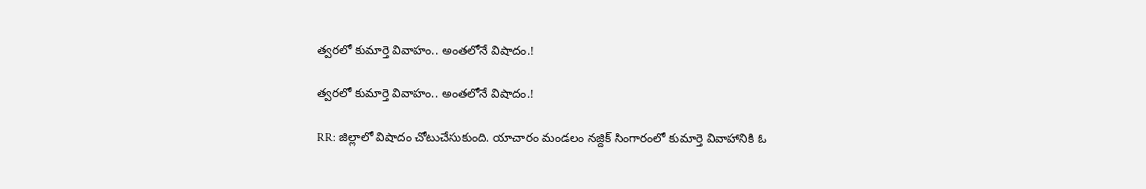త్వరలో కుమార్తె వివాహం.. అంతలోనే విషాదం.!

త్వరలో కుమార్తె వివాహం.. అంతలోనే విషాదం.!

RR: జిల్లాలో విషాదం చోటుచేసుకుంది. యాచారం మండలం నజ్దిక్ సింగారంలో కుమార్తె వివాహానికి ఓ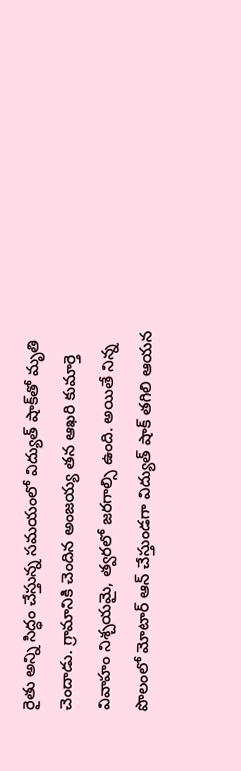రైతు అన్ని సిద్ధం చేస్తున్న సమయంలో విద్యుత్ షాక్‌తో మృతి చెందాడు. గ్రామానికి చెందిన అంజయ్య తన ఆఖరి కుమార్తె వివాహం నిశ్చయమై, త్వరలో జరగాల్సి ఉంది. అయితే నిన్న పొలంలో మోటార్ ఆన్ చేస్తుండగా విద్యుత్ షాక్ తగిలి ఆయన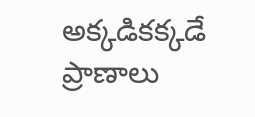అక్కడికక్కడే ప్రాణాలు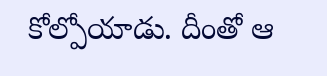కోల్పోయాడు. దీంతో ఆ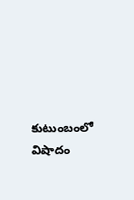కుటుంబంలో విషాదం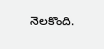నెలకొంది.